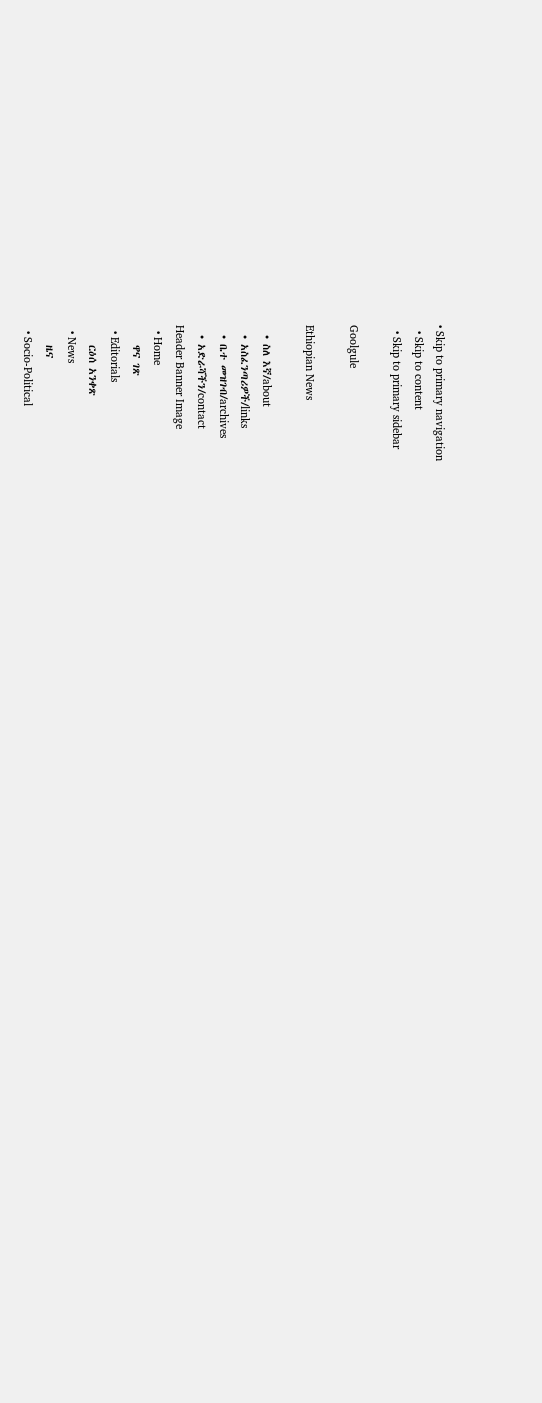• Skip to primary navigation
  • Skip to content
  • Skip to primary sidebar

Goolgule

Ethiopian News

  • ስለ እኛ/about
  • አስፈንጣሪዎች/links
  • ቤተ መዝገብ/archives
  • አድራሻችን/contact
Header Banner Image
  • Home
    ዋና ገጽ
  • Editorials
    ርዕሰ አንቀጽ
  • News
    ዜና
  • Socio-Political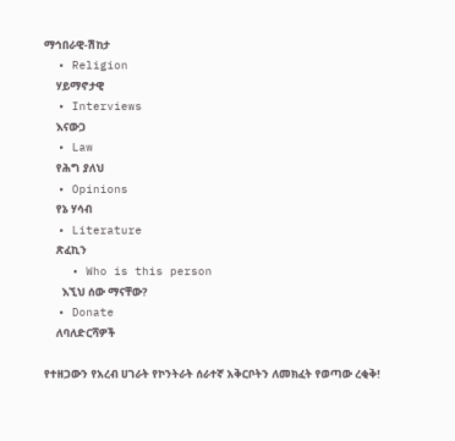ማኅበራዊ-ሽከታ
  • Religion
    ሃይማኖታዊ
  • Interviews
    እናውጋ
  • Law
    የሕግ ያለህ
  • Opinions
    የኔ ሃሳብ
  • Literature
    ጽፈኪን
    • Who is this person
      እኚህ ሰው ማናቸው?
  • Donate
    ለባለድርሻዎች

የተዘጋውን የአረብ ሀገራት የኮንትራት ሰራተኛ አቅርቦትን ለመክፈት የወጣው ረቂቅ!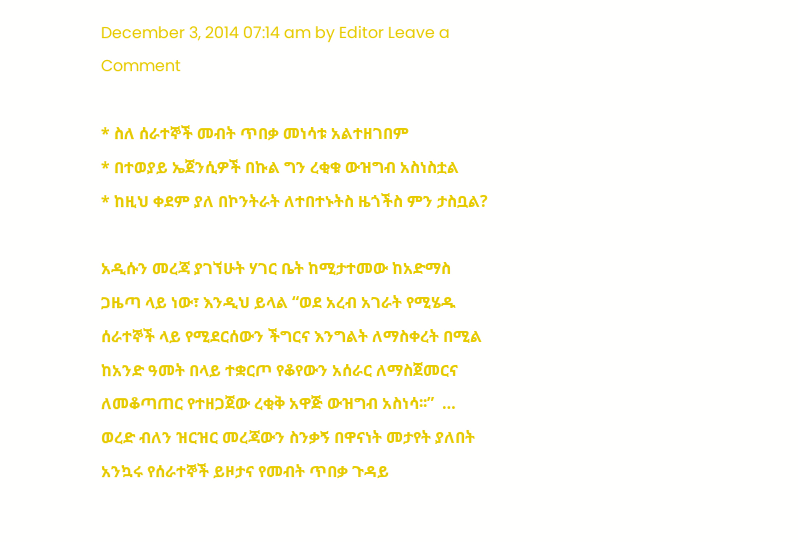December 3, 2014 07:14 am by Editor Leave a Comment

* ስለ ሰራተኞች መብት ጥበቃ መነሳቱ አልተዘገበም
* በተወያይ ኤጀንሲዎች በኩል ግን ረቂቁ ውዝግብ አስነስቷል
* ከዚህ ቀደም ያለ በኮንትራት ለተበተኑትስ ዜጎችስ ምን ታስቧል?

አዲሱን መረጃ ያገኘሁት ሃገር ቤት ከሚታተመው ከአድማስ ጋዜጣ ላይ ነው፣ እንዲህ ይላል “ወደ አረብ አገራት የሚሄዱ ሰራተኞች ላይ የሚደርሰውን ችግርና እንግልት ለማስቀረት በሚል ከአንድ ዓመት በላይ ተቋርጦ የቆየውን አሰራር ለማስጀመርና ለመቆጣጠር የተዘጋጀው ረቂቅ አዋጅ ውዝግብ አስነሳ፡፡”  … ወረድ ብለን ዝርዝር መረጃውን ስንቃኝ በዋናነት መታየት ያለበት አንኳሩ የሰራተኞች ይዞታና የመብት ጥበቃ ጉዳይ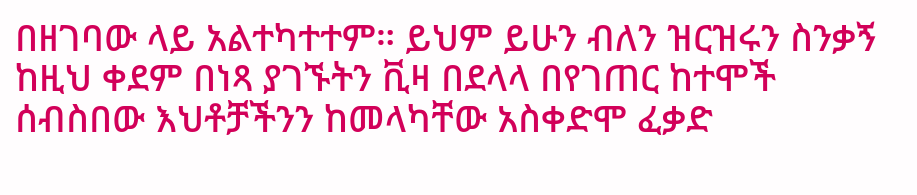በዘገባው ላይ አልተካተተም። ይህም ይሁን ብለን ዝርዝሩን ስንቃኝ ከዚህ ቀደም በነጻ ያገኙትን ቪዛ በደላላ በየገጠር ከተሞች ሰብስበው እህቶቻችንን ከመላካቸው አስቀድሞ ፈቃድ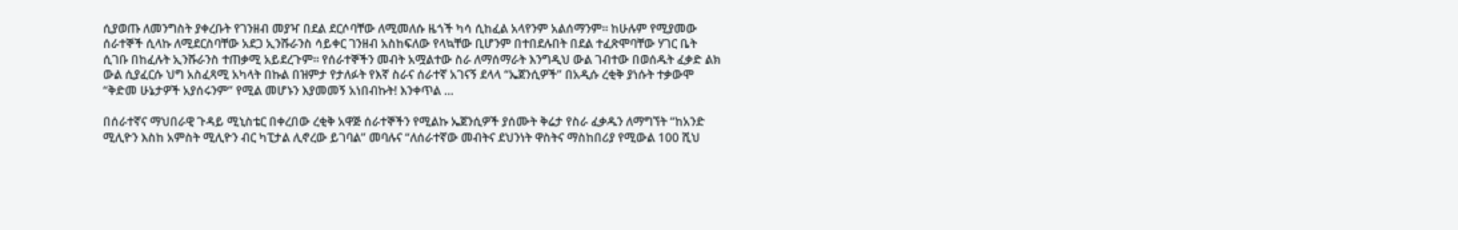ሲያወጡ ለመንግስት ያቀረቡት የገንዘብ መያዣ በደል ደርሶባቸው ለሚመለሱ ዜጎች ካሳ ሲከፈል አላየንም አልሰማንም። ከሁሉም የሚያመው ሰራተኞች ሲላኩ ለሚደርስባቸው አደጋ ኢንሹራንስ ሳይቀር ገንዘብ አስከፍለው የላኳቸው ቢሆንም በተበደሉበት በደል ተፈጽሞባቸው ሃገር ቤት ሲገቡ በከፈሉት ኢንሹራንስ ተጠቃሚ አይደረጉም። የሰራተኞችን መብት አሟልተው ስራ ለማሰማራት እንግዲህ ውል ገብተው በወሰዱት ፈቃድ ልክ ውል ሲያፈርሱ ህግ አስፈጻሚ አካላት በኩል በዝምታ የታለፉት የእኛ ስራና ሰራተኛ አገናኝ ደላላ “ኤጀንሲዎች” በአዲሱ ረቂቅ ያነሱት ተቃውሞ “ቅድመ ሁኔታዎች አያሰሩንም” የሚል መሆኑን እያመመኝ አነበብኩት! እንቀጥል …

በሰራተኛና ማህበራዊ ጉዳይ ሚኒስቴር በቀረበው ረቂቅ አዋጅ ሰራተኞችን የሚልኩ ኤጀንሲዎች ያሰሙት ቅሬታ የስራ ፈቃዱን ለማግኘት “ከአንድ ሚሊዮን እስከ አምስት ሚሊዮን ብር ካፒታል ሊኖረው ይገባል” መባሉና “ለሰራተኛው መብትና ደህንነት ዋስትና ማስከበሪያ የሚውል 100 ሺህ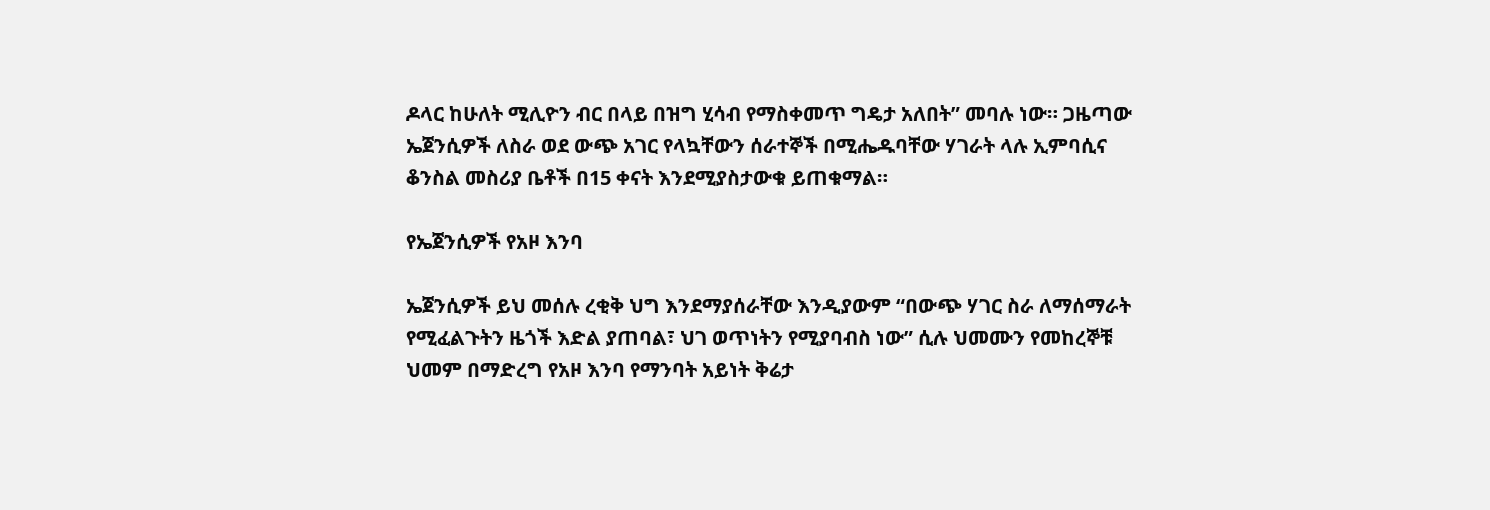ዶላር ከሁለት ሚሊዮን ብር በላይ በዝግ ሂሳብ የማስቀመጥ ግዴታ አለበት” መባሉ ነው። ጋዜጣው ኤጀንሲዎች ለስራ ወደ ውጭ አገር የላኳቸውን ሰራተኞች በሚሔዱባቸው ሃገራት ላሉ ኢምባሲና ቆንስል መስሪያ ቤቶች በ15 ቀናት እንደሚያስታውቁ ይጠቁማል።

የኤጀንሲዎች የአዞ እንባ

ኤጀንሲዎች ይህ መሰሉ ረቂቅ ህግ እንደማያሰራቸው እንዲያውም “በውጭ ሃገር ስራ ለማሰማራት የሚፈልጉትን ዜጎች እድል ያጠባል፣ ህገ ወጥነትን የሚያባብስ ነው” ሲሉ ህመሙን የመከረኞቹ ህመም በማድረግ የአዞ እንባ የማንባት አይነት ቅሬታ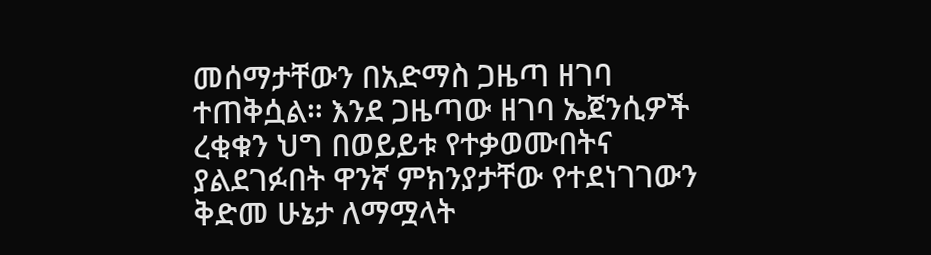መሰማታቸውን በአድማስ ጋዜጣ ዘገባ ተጠቅሷል። እንደ ጋዜጣው ዘገባ ኤጀንሲዎች ረቂቁን ህግ በወይይቱ የተቃወሙበትና ያልደገፉበት ዋንኛ ምክንያታቸው የተደነገገውን ቅድመ ሁኔታ ለማሟላት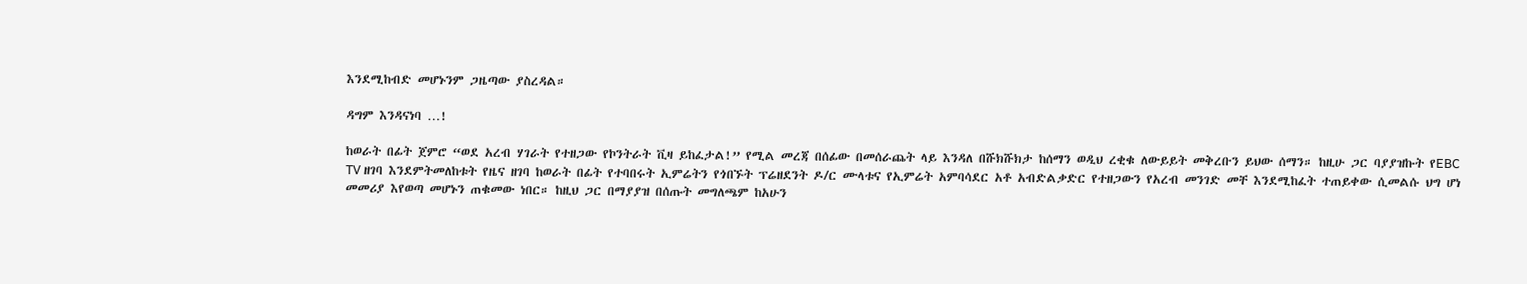እንደሚከብድ መሆኑንም ጋዜጣው ያስረዳል።

ዳግም እንዳናነባ …!

ከወራት በፊት ጀምሮ “ወደ አረብ ሃገራት የተዘጋው የኮንትራት ቪዛ ይከፈታል!” የሚል መረጃ በሰፊው በመሰራጨት ላይ እንዳለ በሹክሹክታ ከሰማን ወዲህ ረቂቁ ለውይይት መቅረቡን ይህው ሰማን። ከዚሁ ጋር ባያያዝኩት የEBC TV ዘገባ እንደምትመለከቱት የዜና ዘገባ ከወራት በፊት የተባበሩት ኢምሬትን የጎበኙት ፕሬዘደንት ዶ/ር ሙላቱና የኢምሬት አምባሳደር አቶ አብድልቃድር የተዘጋውን የአረብ መንገድ መቸ እንደሚከፈት ተጠይቀው ሲመልሱ ህግ ሆነ መመሪያ እየወጣ መሆኑን ጠቁመው ነበር። ከዚህ ጋር በማያያዝ በሰጡት መግለጫም ከአሁን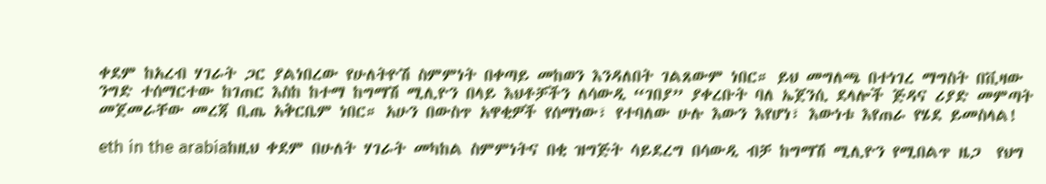ቀደም ከአረብ ሃገራት ጋር ያልነበረው የሁለትዮሽ ስምምነት በቀጣይ መከወን እንዳለበት ገልጸውም ነበር። ይህ መግለጫ በተነገረ ማግስት በቪዛው ንግድ ተሰማርተው ከገጠር እስከ ከተማ ከግማሽ ሚሊዮን በላይ እህቶቻችን ለሳውዲ “ገበያ” ያቀረቡት ባለ ኤጀንሲ ደላሎች ጅዳና ሪያድ መምጣት መጀመራቸው መረጃ ቢጤ አቅርቤም ነበር። አሁን በውስጥ አዋቂዎች የሰማነው፣ የተባለው ሁሉ እውን እየሆነ፣ እውነቱ እየጠራ የሄደ ይመስላል!

eth in the arabiaከዚህ ቀደም በሁለት ሃገራት መካከል ስምምነትና በቂ ዝግጅት ሳይደረግ በሳውዲ ብቻ ከግማሽ ሚሊዮን የሚበልጥ ዜጋ  የህግ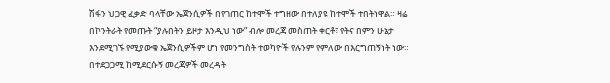ሽፋን ህጋዊ ፈቃድ ባላቸው ኤጀንሲዎች በየገጠር ከተሞች ተግዘው በተለያዩ ከተሞች ተበትነዋል። ዛሬ በኮንትራት የመጡት “ያሉበትን ይዞታ እንዲህ ነው” ብሎ መረጃ መስጠት ቀርቶ፣ የትና በምን ሁኔታ እንደሚገኙ የሚያውቁ ኤጀንሲዎችም ሆነ የመንግስት ተወካዮች የሉንም የምለው በእርግጠኝነት ነው። በተደጋጋሚ ከሚደርሱኝ መረጃዎች መረዳት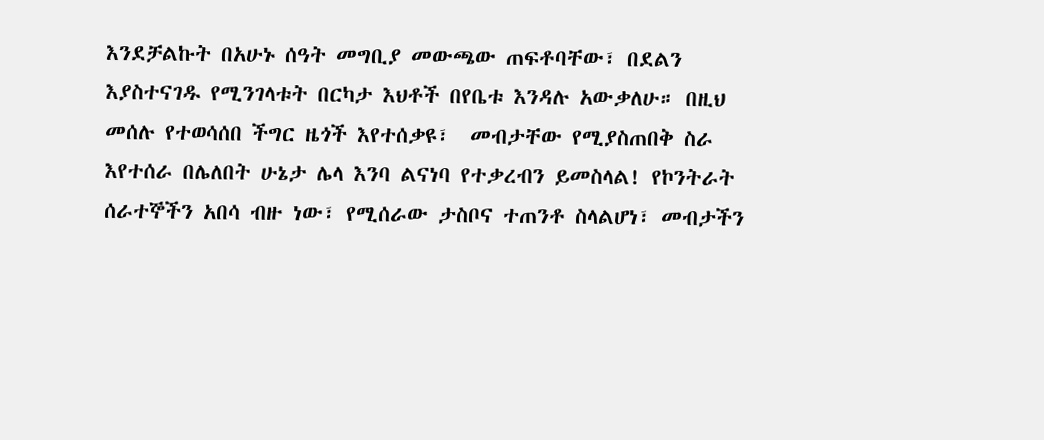እንደቻልኩት በአሁኑ ሰዓት መግቢያ መውጫው ጠፍቶባቸው፣ በደልን እያስተናገዱ የሚንገላቱት በርካታ እህቶች በየቤቱ እንዳሉ አውቃለሁ። በዚህ መሰሉ የተወሳሰበ ችግር ዜጎች እየተሰቃዩ፣  መብታቸው የሚያስጠበቅ ስራ እየተሰራ በሌለበት ሁኔታ ሌላ እንባ ልናነባ የተቃረብን ይመስላል! የኮንትራት ሰራተኞችን አበሳ ብዙ ነው፣ የሚሰራው ታስቦና ተጠንቶ ስላልሆነ፣ መብታችን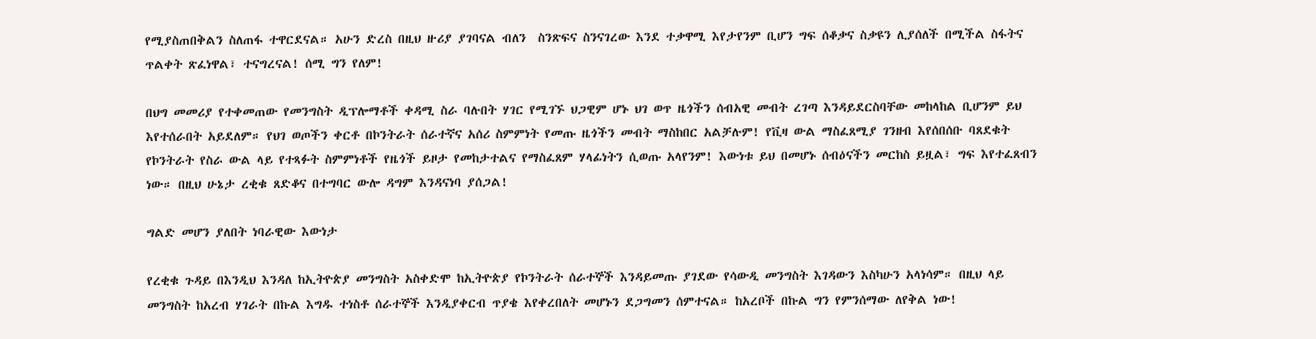የሚያስጠበቅልን ስለጠፋ ተዋርደናል። አሁን ድረስ በዚህ ዙሪያ ያገባናል ብለን  ስንጽፍና ስንናገረው እንደ ተቃዋሚ እየታየንም ቢሆን ግፍ ሰቆቃና ስቃዩን ሊያሰለች በሚችል ስፋትና ጥልቀት ጽፈነዋል፣ ተናግረናል! ሰሚ ግን የለም!

በህግ መመሪያ የተቀመጠው የመንግስት ዲፕሎማቶች ቀዳሚ ስራ ባሉበት ሃገር የሚገኙ ህጋዊም ሆኑ ህገ ወጥ ዜጎችን ሰብአዊ መብት ረገጣ እንዳይደርስባቸው መከላከል ቢሆንም ይህ እየተሰራበት አይደለም። የህገ ወጦችን ቀርቶ በኮንትራት ሰራተኛና አሰሪ ስምምነት የመጡ ዜጎችን መብት ማስከበር አልቻሉም! የቪዛ ውል ማስፈጸሚያ ገንዘብ እየሰበሰቡ ባጸደቁት የኮንትራት የስራ ውል ላይ የተጻፉት ስምምነቶች የዜጎች ይዞታ የመከታተልና የማስፈጸም ሃላፊነትን ሲወጡ አላየንም! እውነቱ ይህ በመሆኑ ሰብዕናችን መርከስ ይዟል፣ ግፍ እየተፈጸብን ነው። በዚህ ሁኔታ ረቂቁ ጸድቆና በተግባር ውሎ ዳግም እንዳናነባ ያሰጋል!

ግልድ መሆን ያለበት ነባራዊው እውነታ

የረቂቁ ጉዳይ በእንዲህ እንዳለ ከኢትዮጵያ መንግስት አስቀድሞ ከኢትዮጵያ የኮንትራት ሰራተኞች እንዳይመጡ ያገደው የሳውዲ መንግስት እገዳውን እስካሁን አላነሳም። በዚህ ላይ መንግስት ከአረብ ሃገራት በኩል እግዱ ተነስቶ ሰራተኞች እንዲያቀርብ ጥያቄ እየቀረበለት መሆኑን ደጋግመን ሰምተናል። ከአረቦች በኩል ግን የምንሰማው ለየቅል ነው!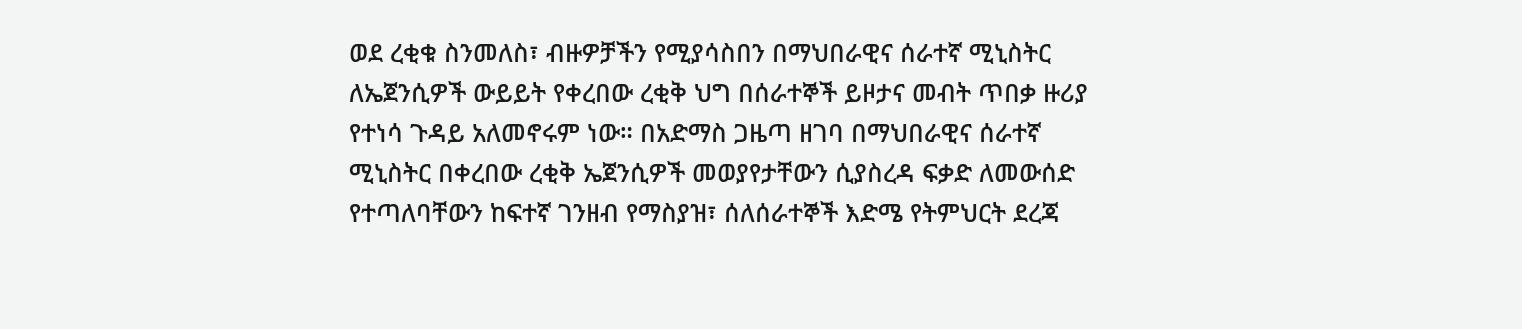ወደ ረቂቁ ስንመለስ፣ ብዙዎቻችን የሚያሳስበን በማህበራዊና ሰራተኛ ሚኒስትር ለኤጀንሲዎች ውይይት የቀረበው ረቂቅ ህግ በሰራተኞች ይዞታና መብት ጥበቃ ዙሪያ የተነሳ ጉዳይ አለመኖሩም ነው። በአድማስ ጋዜጣ ዘገባ በማህበራዊና ሰራተኛ ሚኒስትር በቀረበው ረቂቅ ኤጀንሲዎች መወያየታቸውን ሲያስረዳ ፍቃድ ለመውሰድ የተጣለባቸውን ከፍተኛ ገንዘብ የማስያዝ፣ ሰለሰራተኞች እድሜ የትምህርት ደረጃ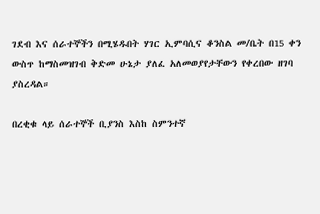ገደብ እና ሰራተኞችን በሚሄዱበት ሃገር ኢምባሲና ቆንስል መ/ቤት በ15 ቀን ውስጥ ከማስመዝገብ ቅድመ ሁኔታ ያለፈ አለመወያየታቸውን የቀረበው ዘገባ ያስረዳል።

በረቂቁ ላይ ሰራተኞች ቢያንስ እስከ ስምንተኛ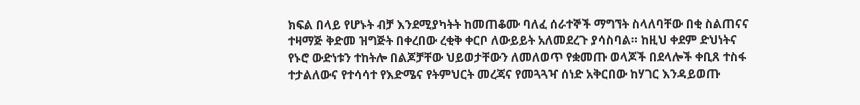ክፍል በላይ የሆኑት ብቻ እንደሚያካትት ከመጠቆሙ ባለፈ ሰራተኞች ማግኘት ስላለባቸው በቂ ስልጠናና ተዛማጅ ቅድመ ዝግጅት በቀረበው ረቂቅ ቀርቦ ለውይይት አለመደረጉ ያሳስባል። ከዚህ ቀደም ድህነትና የኑሮ ውድነቱን ተከትሎ በልጆቻቸው ህይወታቸውን ለመለወጥ የቋመጡ ወላጆች በደላሎች ቀቢጸ ተስፋ ተታልለውና የተሳሳተ የእድሜና የትምህርት መረጃና የመጓጓዣ ሰነድ አቅርበው ከሃገር እንዳይወጡ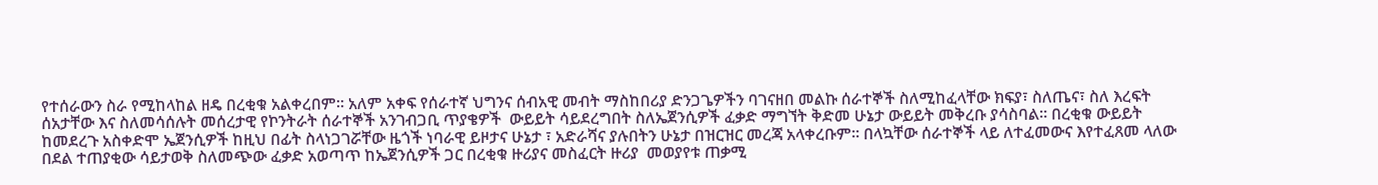የተሰራውን ስራ የሚከላከል ዘዴ በረቂቁ አልቀረበም። አለም አቀፍ የሰራተኛ ህግንና ሰብአዊ መብት ማስከበሪያ ድንጋጌዎችን ባገናዘበ መልኩ ሰራተኞች ስለሚከፈላቸው ክፍያ፣ ስለጤና፣ ስለ እረፍት ሰአታቸው እና ስለመሳሰሉት መሰረታዊ የኮንትራት ሰራተኞች አንገብጋቢ ጥያቄዎች  ውይይት ሳይደረግበት ስለኤጀንሲዎች ፈቃድ ማግኘት ቅድመ ሁኔታ ውይይት መቅረቡ ያሳስባል። በረቂቁ ውይይት ከመደረጉ አስቀድሞ ኤጀንሲዎች ከዚህ በፊት ስላነጋገሯቸው ዜጎች ነባራዊ ይዞታና ሁኔታ ፣ አድራሻና ያሉበትን ሁኔታ በዝርዝር መረጃ አላቀረቡም። በላኳቸው ሰራተኞች ላይ ለተፈመውና እየተፈጸመ ላለው በደል ተጠያቂው ሳይታወቅ ስለመጭው ፈቃድ አወጣጥ ከኤጀንሲዎች ጋር በረቂቁ ዙሪያና መስፈርት ዙሪያ  መወያየቱ ጠቃሚ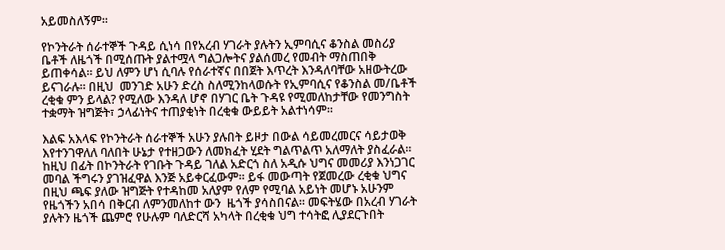አይመስለኝም።

የኮንትራት ሰራተኞች ጉዳይ ሲነሳ በየአረብ ሃገራት ያሉትን ኢምባሲና ቆንስል መስሪያ ቤቶች ለዜጎች በሚሰጡት ያልተሟላ ግልጋሎትና ያልሰመረ የመብት ማስጠበቅ ይጠቀሳል። ይህ ለምን ሆነ ሲባሉ የሰራተኛና በበጀት እጥረት እንዳለባቸው አዘውትረው ይናገራሉ። በዚህ  መንገድ አሁን ድረስ ስለሚንከላወሱት የኢምባሲና የቆንስል መ/ቤቶች ረቂቁ ምን ይላል? የሚለው እንዳለ ሆኖ በሃገር ቤት ጉዳዩ የሚመለከታቸው የመንግስት ተቋማት ዝግጅት፣ ኃላፊነትና ተጠያቂነት በረቂቁ ውይይት አልተነሳም።

እልፍ አእላፍ የኮንትራት ሰራተኞች አሁን ያሉበት ይዞታ በውል ሳይመረመርና ሳይታወቅ እየተንገዋለለ ባለበት ሁኔታ የተዘጋውን ለመክፈት ሂደት ግልጥልጥ አለማለት ያስፈራል። ከዚህ በፊት በኮንትራት የገቡት ጉዳይ ገለል አድርጎ ስለ አዲሱ ህግና መመሪያ እንነጋገር መባል ችግሩን ያገዝፈዋል እንጅ አይቀርፈውም። ይፋ መውጣት የጀመረው ረቂቁ ህግና በዚህ ጫፍ ያለው ዝግጅት የተዳከመ አለያም የለም የሚባል አይነት መሆኑ አሁንም የዜጎችን አበሳ በቅርብ ለምንመለከተ ውን  ዜጎች ያሳስበናል። መፍትሄው በአረብ ሃገራት ያሉትን ዜጎች ጨምሮ የሁሉም ባለድርሻ አካላት በረቂቁ ህግ ተሳትፎ ሊያደርጉበት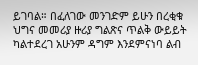ይገባል። በፈለገው መንገድም ይሁን በረቂቁ ህግና መመሪያ ዙሪያ ግልጽና ጥልቅ ውይይት ካልተደረገ አሁንም ዳግም እንደምናነባ ልብ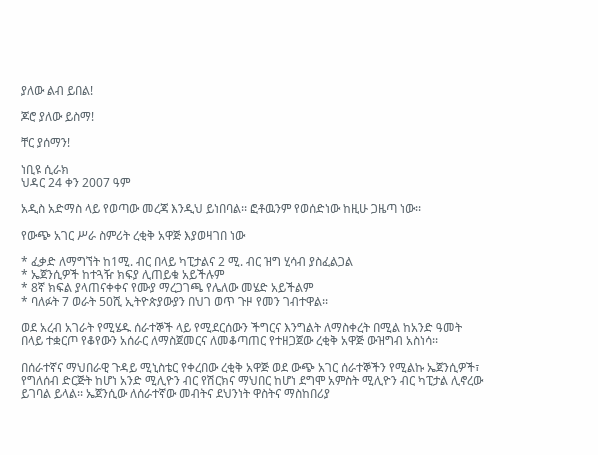ያለው ልብ ይበል!

ጆሮ ያለው ይስማ!

ቸር ያሰማን!

ነቢዩ ሲራክ
ህዳር 24 ቀን 2007 ዓም

አዲስ አድማስ ላይ የወጣው መረጃ እንዲህ ይነበባል፡፡ ፎቶዉንም የወሰድነው ከዚሁ ጋዜጣ ነው፡፡

የውጭ አገር ሥራ ስምሪት ረቂቅ አዋጅ እያወዛገበ ነው

* ፈቃድ ለማግኘት ከ1ሚ. ብር በላይ ካፒታልና 2 ሚ. ብር ዝግ ሂሳብ ያስፈልጋል
* ኤጀንሲዎች ከተጓዥ ክፍያ ሊጠይቁ አይችሉም
* 8ኛ ክፍል ያላጠናቀቀና የሙያ ማረጋገጫ የሌለው መሄድ አይችልም
* ባለፉት 7 ወራት 50ሺ ኢትዮጵያውያን በህገ ወጥ ጉዞ የመን ገብተዋል፡፡

ወደ አረብ አገራት የሚሄዱ ሰራተኞች ላይ የሚደርሰውን ችግርና እንግልት ለማስቀረት በሚል ከአንድ ዓመት በላይ ተቋርጦ የቆየውን አሰራር ለማስጀመርና ለመቆጣጠር የተዘጋጀው ረቂቅ አዋጅ ውዝግብ አስነሳ፡፡

በሰራተኛና ማህበራዊ ጉዳይ ሚኒስቴር የቀረበው ረቂቅ አዋጅ ወደ ውጭ አገር ሰራተኞችን የሚልኩ ኤጀንሲዎች፣ የግለሰብ ድርጅት ከሆነ አንድ ሚሊዮን ብር የሽርክና ማህበር ከሆነ ደግሞ አምስት ሚሊዮን ብር ካፒታል ሊኖረው ይገባል ይላል፡፡ ኤጀንሲው ለሰራተኛው መብትና ደህንነት ዋስትና ማስከበሪያ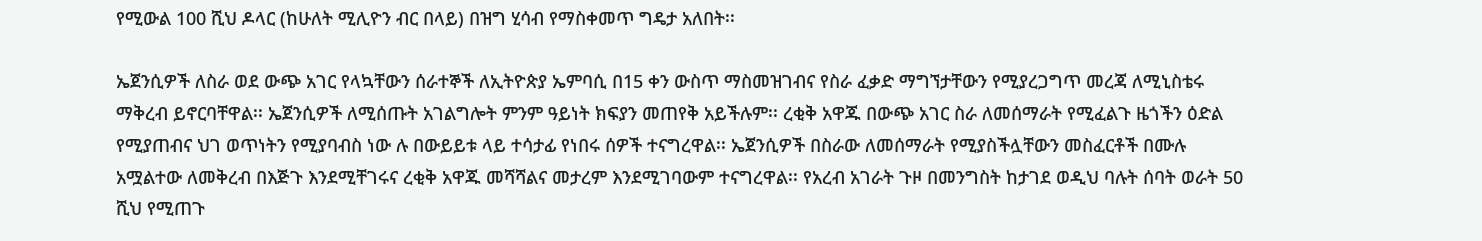የሚውል 100 ሺህ ዶላር (ከሁለት ሚሊዮን ብር በላይ) በዝግ ሂሳብ የማስቀመጥ ግዴታ አለበት፡፡

ኤጀንሲዎች ለስራ ወደ ውጭ አገር የላኳቸውን ሰራተኞች ለኢትዮጵያ ኤምባሲ በ15 ቀን ውስጥ ማስመዝገብና የስራ ፈቃድ ማግኘታቸውን የሚያረጋግጥ መረጃ ለሚኒስቴሩ ማቅረብ ይኖርባቸዋል፡፡ ኤጀንሲዎች ለሚሰጡት አገልግሎት ምንም ዓይነት ክፍያን መጠየቅ አይችሉም፡፡ ረቂቅ አዋጁ በውጭ አገር ስራ ለመሰማራት የሚፈልጉ ዜጎችን ዕድል የሚያጠብና ህገ ወጥነትን የሚያባብስ ነው ሉ በውይይቱ ላይ ተሳታፊ የነበሩ ሰዎች ተናግረዋል፡፡ ኤጀንሲዎች በስራው ለመሰማራት የሚያስችሏቸውን መስፈርቶች በሙሉ አሟልተው ለመቅረብ በእጅጉ እንደሚቸገሩና ረቂቅ አዋጁ መሻሻልና መታረም እንደሚገባውም ተናግረዋል፡፡ የአረብ አገራት ጉዞ በመንግስት ከታገደ ወዲህ ባሉት ሰባት ወራት 50 ሺህ የሚጠጉ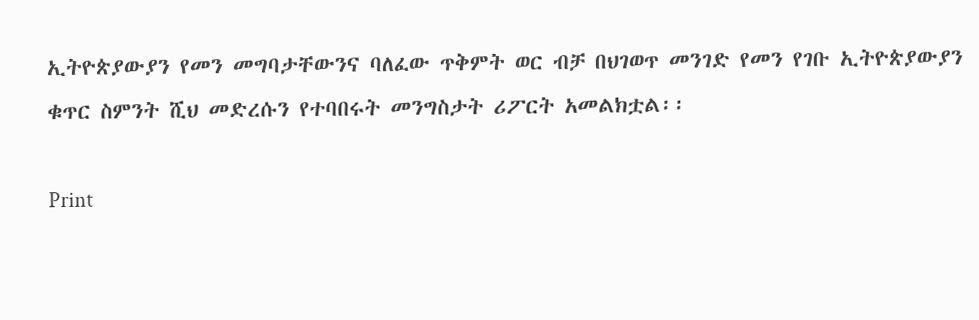ኢትዮጵያውያን የመን መግባታቸውንና ባለፈው ጥቅምት ወር ብቻ በህገወጥ መንገድ የመን የገቡ ኢትዮጵያውያን ቁጥር ስምንት ሺህ መድረሱን የተባበሩት መንግስታት ሪፖርት አመልክቷል፡፡

Print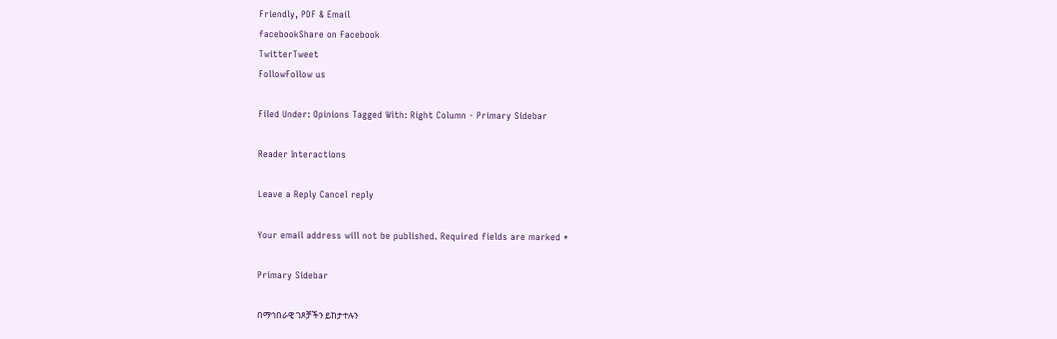Friendly, PDF & Email
facebookShare on Facebook
TwitterTweet
FollowFollow us

Filed Under: Opinions Tagged With: Right Column - Primary Sidebar

Reader Interactions

Leave a Reply Cancel reply

Your email address will not be published. Required fields are marked *

Primary Sidebar

በማኅበራዊ ገጾቻችን ይከታተሉን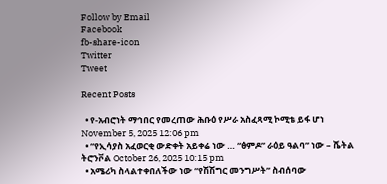Follow by Email
Facebook
fb-share-icon
Twitter
Tweet

Recent Posts

  • የ-አብሮነት ማኅበር የመረጠው ሕቡዕ የሥራ አስፈጻሚ ኮሚቴ ይፋ ሆነ November 5, 2025 12:06 pm
  • “የኢሳያስ አፈወርቂ ውድቀት አይቀሬ ነው … “ፅምዶ” ራዕይ ዓልባ” ነው – ሼትል ትሮንቮል October 26, 2025 10:15 pm
  • አሜሪካ ስላልተቀበለችው ነው “የሽሽግር መንግሥት” ስብሰባው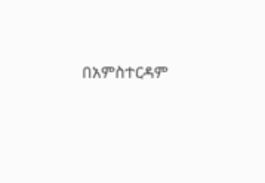በአምስተርዳም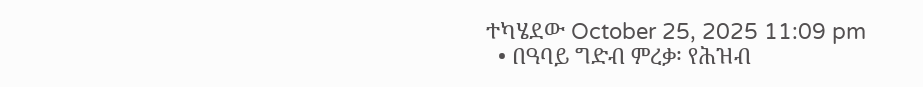ተካሄደው October 25, 2025 11:09 pm
  • በዓባይ ግድብ ምረቃ፡ የሕዝብ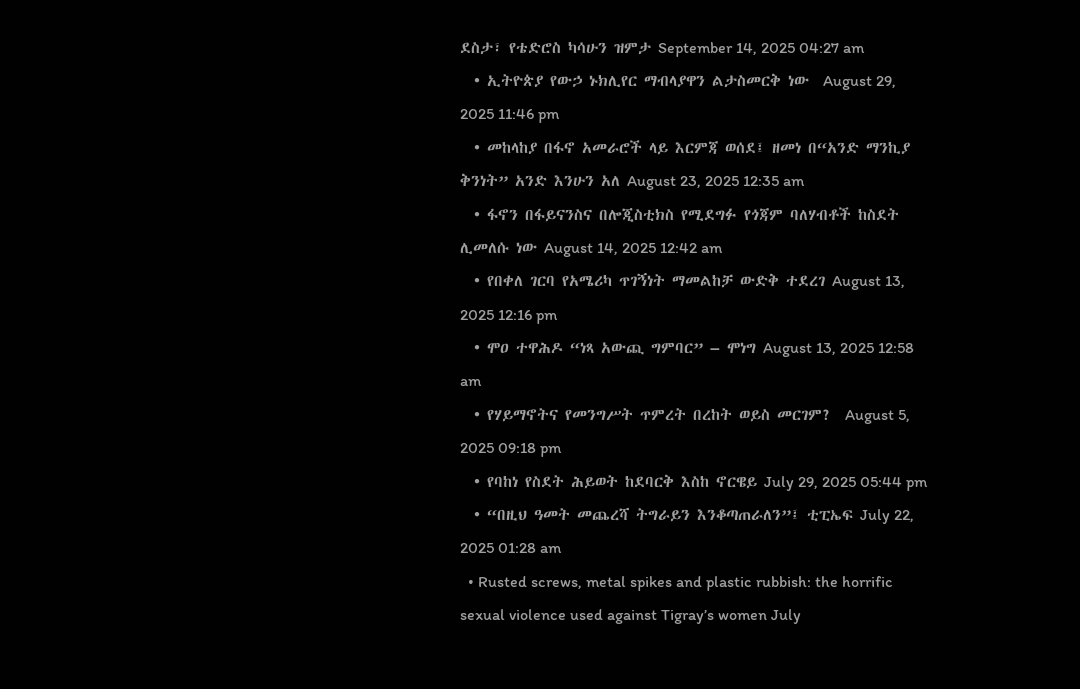ደስታ፣ የቴድሮስ ካሳሁን ዝምታ September 14, 2025 04:27 am
  • ኢትዮጵያ የውኃ ኑክሊየር ማብላያዋን ልታስመርቅ ነው  August 29, 2025 11:46 pm
  • መከላከያ በፋኖ አመራሮች ላይ እርምጃ ወሰደ፤ ዘመነ በ“አንድ ማንኪያ ቅንነት” አንድ እንሁን አለ August 23, 2025 12:35 am
  • ፋኖን በፋይናንስና በሎጂስቲክስ የሚደግፉ የጎጃም ባለሃብቶች ከስደት ሊመለሱ ነው August 14, 2025 12:42 am
  • የበቀለ ገርባ የአሜሪካ ጥገኝነት ማመልከቻ ውድቅ ተደረገ August 13, 2025 12:16 pm
  • ሞዐ ተዋሕዶ “ነጻ አውጪ ግምባር” – ሞነግ August 13, 2025 12:58 am
  • የሃይማኖትና የመንግሥት ጥምረት በረከት ወይስ መርገም?  August 5, 2025 09:18 pm
  • የባከነ የስደት ሕይወት ከደባርቅ እስከ ኖርዌይ July 29, 2025 05:44 pm
  • “በዚህ ዓመት መጨረሻ ትግራይን እንቆጣጠራለን”፤ ቲፒኤፍ July 22, 2025 01:28 am
  • Rusted screws, metal spikes and plastic rubbish: the horrific sexual violence used against Tigray’s women July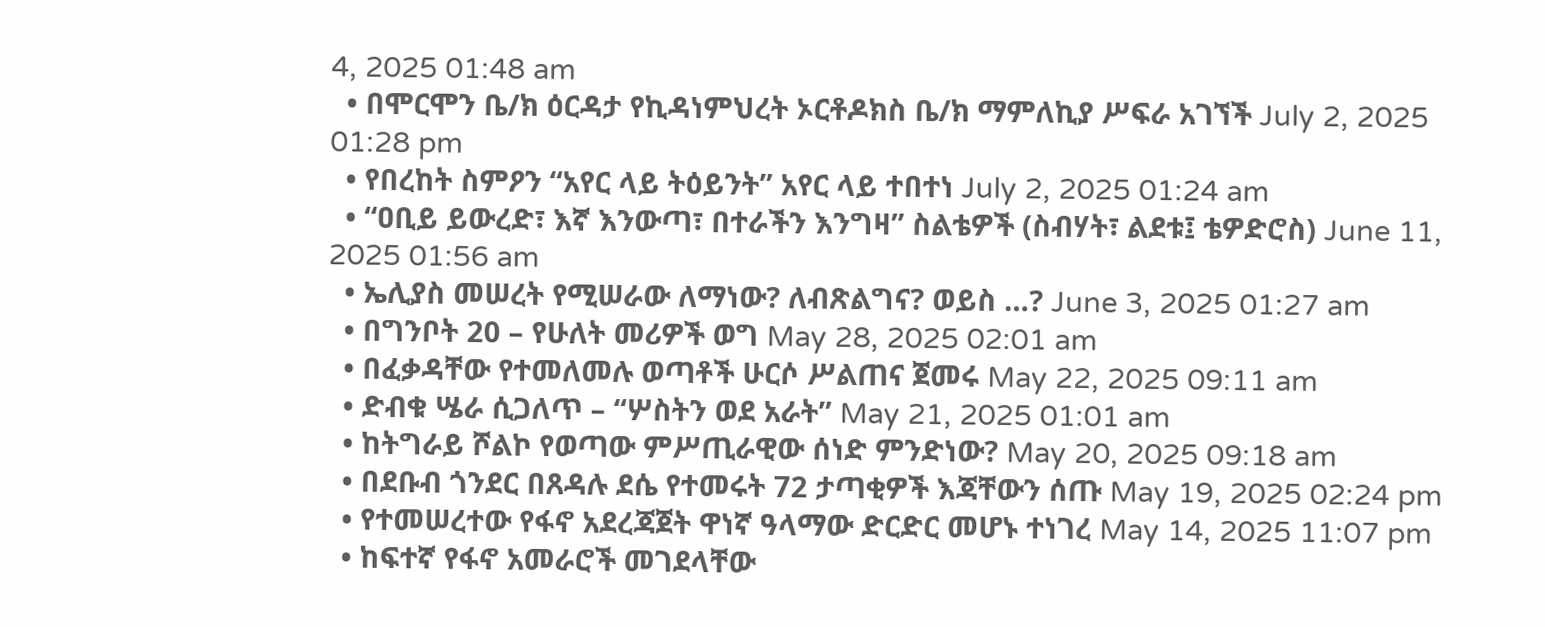4, 2025 01:48 am
  • በሞርሞን ቤ/ክ ዕርዳታ የኪዳነምህረት ኦርቶዶክስ ቤ/ክ ማምለኪያ ሥፍራ አገኘች July 2, 2025 01:28 pm
  • የበረከት ስምዖን “አየር ላይ ትዕይንት” አየር ላይ ተበተነ July 2, 2025 01:24 am
  • “ዐቢይ ይውረድ፣ እኛ እንውጣ፣ በተራችን እንግዛ” ስልቴዎች (ስብሃት፣ ልደቱ፤ ቴዎድሮስ) June 11, 2025 01:56 am
  • ኤሊያስ መሠረት የሚሠራው ለማነው? ለብጽልግና? ወይስ …? June 3, 2025 01:27 am
  • በግንቦት 20 – የሁለት መሪዎች ወግ May 28, 2025 02:01 am
  • በፈቃዳቸው የተመለመሉ ወጣቶች ሁርሶ ሥልጠና ጀመሩ May 22, 2025 09:11 am
  • ድብቁ ሤራ ሲጋለጥ – “ሦስትን ወደ አራት” May 21, 2025 01:01 am
  • ከትግራይ ሾልኮ የወጣው ምሥጢራዊው ሰነድ ምንድነው? May 20, 2025 09:18 am
  • በደቡብ ጎንደር በጸዳሉ ደሴ የተመሩት 72 ታጣቂዎች እጃቸውን ሰጡ May 19, 2025 02:24 pm
  • የተመሠረተው የፋኖ አደረጃጀት ዋነኛ ዓላማው ድርድር መሆኑ ተነገረ May 14, 2025 11:07 pm
  • ከፍተኛ የፋኖ አመራሮች መገደላቸው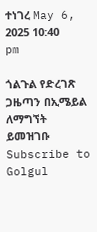ተነገረ May 6, 2025 10:40 pm

ጎልጉል የድረገጽ ጋዜጣን በኢሜይል ለማግኘት ይመዝገቡ Subscribe to Golgul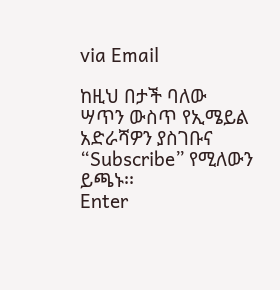via Email

ከዚህ በታች ባለው ሣጥን ውስጥ የኢሜይል አድራሻዎን ያስገቡና “Subscribe” የሚለውን ይጫኑ፡፡
Enter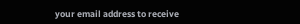your email address to receive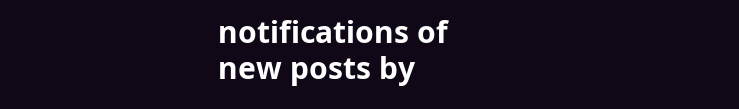notifications of new posts by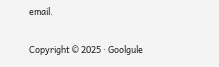email.

Copyright © 2025 · Goolgule